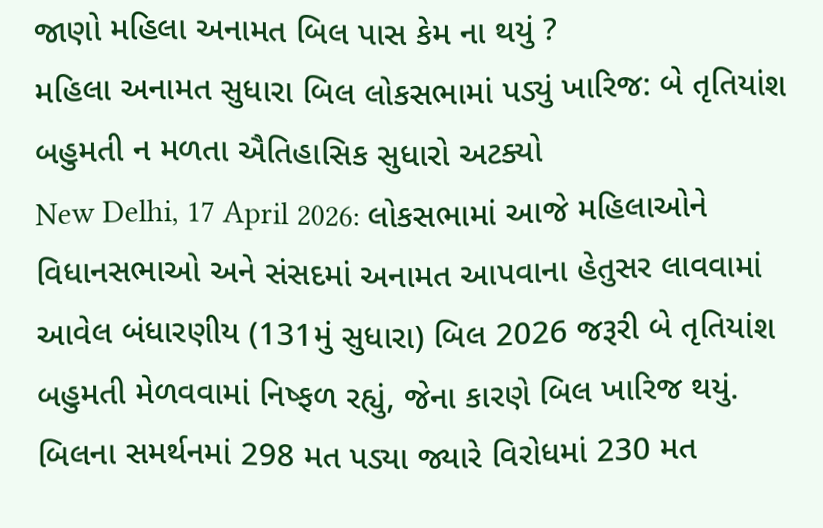જાણો મહિલા અનામત બિલ પાસ કેમ ના થયું ?
મહિલા અનામત સુધારા બિલ લોકસભામાં પડ્યું ખારિજ: બે તૃતિયાંશ બહુમતી ન મળતા ઐતિહાસિક સુધારો અટક્યો
New Delhi, 17 April 2026: લોકસભામાં આજે મહિલાઓને વિધાનસભાઓ અને સંસદમાં અનામત આપવાના હેતુસર લાવવામાં આવેલ બંધારણીય (131મું સુધારા) બિલ 2026 જરૂરી બે તૃતિયાંશ બહુમતી મેળવવામાં નિષ્ફળ રહ્યું, જેના કારણે બિલ ખારિજ થયું. બિલના સમર્થનમાં 298 મત પડ્યા જ્યારે વિરોધમાં 230 મત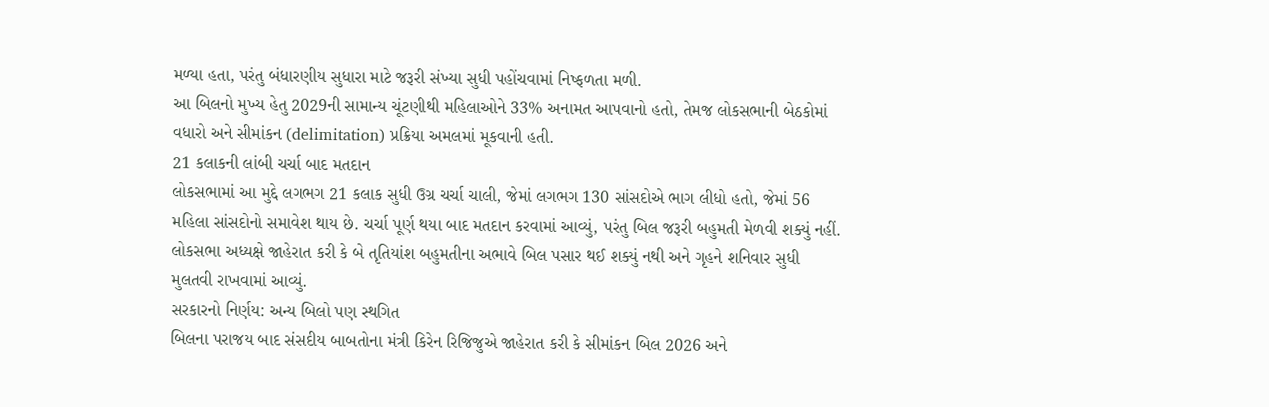મળ્યા હતા, પરંતુ બંધારણીય સુધારા માટે જરૂરી સંખ્યા સુધી પહોંચવામાં નિષ્ફળતા મળી.
આ બિલનો મુખ્ય હેતુ 2029ની સામાન્ય ચૂંટણીથી મહિલાઓને 33% અનામત આપવાનો હતો, તેમજ લોકસભાની બેઠકોમાં વધારો અને સીમાંકન (delimitation) પ્રક્રિયા અમલમાં મૂકવાની હતી.
21 કલાકની લાંબી ચર્ચા બાદ મતદાન
લોકસભામાં આ મુદ્દે લગભગ 21 કલાક સુધી ઉગ્ર ચર્ચા ચાલી, જેમાં લગભગ 130 સાંસદોએ ભાગ લીધો હતો, જેમાં 56 મહિલા સાંસદોનો સમાવેશ થાય છે. ચર્ચા પૂર્ણ થયા બાદ મતદાન કરવામાં આવ્યું, પરંતુ બિલ જરૂરી બહુમતી મેળવી શક્યું નહીં. લોકસભા અધ્યક્ષે જાહેરાત કરી કે બે તૃતિયાંશ બહુમતીના અભાવે બિલ પસાર થઈ શક્યું નથી અને ગૃહને શનિવાર સુધી મુલતવી રાખવામાં આવ્યું.
સરકારનો નિર્ણય: અન્ય બિલો પણ સ્થગિત
બિલના પરાજય બાદ સંસદીય બાબતોના મંત્રી કિરેન રિજિજુએ જાહેરાત કરી કે સીમાંકન બિલ 2026 અને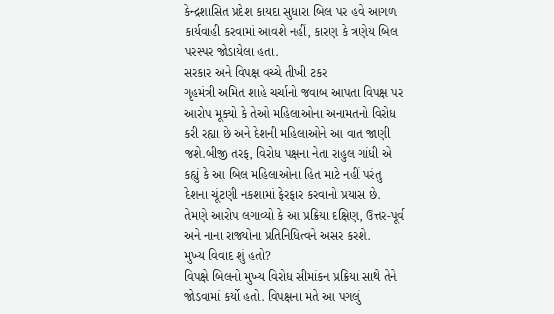કેન્દ્રશાસિત પ્રદેશ કાયદા સુધારા બિલ પર હવે આગળ કાર્યવાહી કરવામાં આવશે નહીં, કારણ કે ત્રણેય બિલ પરસ્પર જોડાયેલા હતા.
સરકાર અને વિપક્ષ વચ્ચે તીખી ટકર
ગૃહમંત્રી અમિત શાહે ચર્ચાનો જવાબ આપતા વિપક્ષ પર આરોપ મૂક્યો કે તેઓ મહિલાઓના અનામતનો વિરોધ કરી રહ્યા છે અને દેશની મહિલાઓને આ વાત જાણી જશે.બીજી તરફ, વિરોધ પક્ષના નેતા રાહુલ ગાંધી એ કહ્યું કે આ બિલ મહિલાઓના હિત માટે નહીં પરંતુ દેશના ચૂંટણી નકશામાં ફેરફાર કરવાનો પ્રયાસ છે. તેમણે આરોપ લગાવ્યો કે આ પ્રક્રિયા દક્ષિણ, ઉત્તર-પૂર્વ અને નાના રાજ્યોના પ્રતિનિધિત્વને અસર કરશે.
મુખ્ય વિવાદ શું હતો?
વિપક્ષે બિલનો મુખ્ય વિરોધ સીમાંકન પ્રક્રિયા સાથે તેને જોડવામાં કર્યો હતો. વિપક્ષના મતે આ પગલું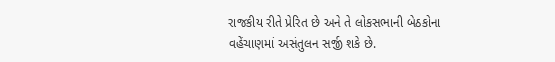રાજકીય રીતે પ્રેરિત છે અને તે લોકસભાની બેઠકોના વહેંચાણમાં અસંતુલન સર્જી શકે છે.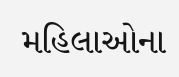મહિલાઓના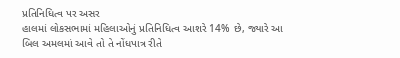પ્રતિનિધિત્વ પર અસર
હાલમાં લોકસભામાં મહિલાઓનું પ્રતિનિધિત્વ આશરે 14% છે, જ્યારે આ બિલ અમલમાં આવે તો તે નોંધપાત્ર રીતે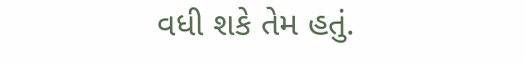વધી શકે તેમ હતું.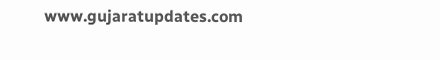www.gujaratupdates.com